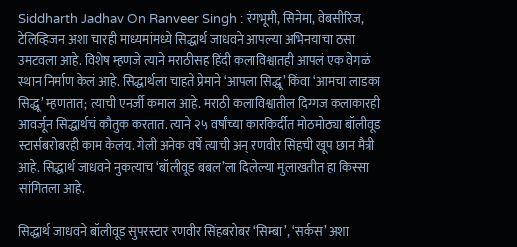Siddharth Jadhav On Ranveer Singh : रंगभूमी, सिनेमा, वेबसीरिज, टेलिव्हिजन अशा चारही माध्यमांमध्ये सिद्धार्थ जाधवने आपल्या अभिनयाचा ठसा उमटवला आहे. विशेष म्हणजे त्याने मराठीसह हिंदी कलाविश्वातही आपलं एक वेगळं स्थान निर्माण केलं आहे. सिद्धार्थला चाहते प्रेमाने ‘आपला सिद्धू’ किंवा ‘आमचा लाडका सिद्धू’ म्हणतात; त्याची एनर्जी कमाल आहे. मराठी कलाविश्वातील दिग्गज कलाकारही आवर्जून सिद्धार्थचं कौतुक करतात. त्याने २५ वर्षांच्या कारकिर्दीत मोठमोठ्या बॉलीवूड स्टार्सबरोबरही काम केलंय. गेली अनेक वर्षे त्याची अन् रणवीर सिंहची खूप छान मैत्री आहे. सिद्धार्थ जाधवने नुकत्याच ‘बॉलीवूड बबल’ला दिलेल्या मुलाखतीत हा किस्सा सांगितला आहे.

सिद्धार्थ जाधवने बॉलीवूड सुपरस्टार रणवीर सिंहबरोबर ‘सिम्बा’, ‘सर्कस’ अशा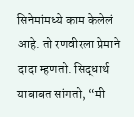सिनेमांमध्ये काम केलेलं आहे. तो रणवीरला प्रेमाने दादा म्हणतो. सिद्धार्थ याबाबत सांगतो, “मी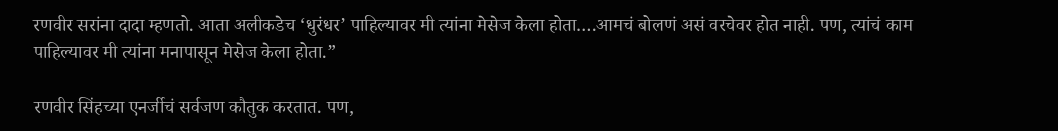रणवीर सरांना दादा म्हणतो. आता अलीकडेच ‘धुरंधर’ पाहिल्यावर मी त्यांना मेसेज केला होता….आमचं बोलणं असं वरचेवर होत नाही. पण, त्यांचं काम पाहिल्यावर मी त्यांना मनापासून मेसेज केला होता.”

रणवीर सिंहच्या एनर्जीचं सर्वजण कौतुक करतात. पण,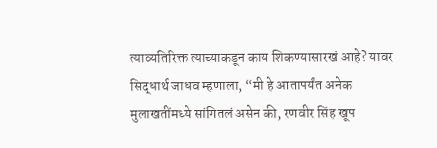त्याव्यतिरिक्त त्याच्याकडून काय शिकण्यासारखं आहे? यावर सिद्धार्थ जाधव म्हणाला, “मी हे आतापर्यंत अनेक मुलाखतींमध्ये सांगितलं असेन की, रणवीर सिंह खूप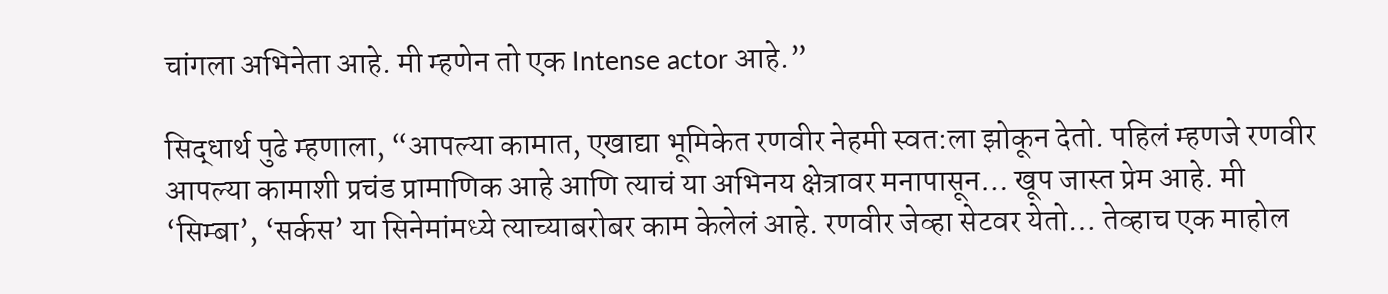चांगला अभिनेता आहे. मी म्हणेन तो एक Intense actor आहे.”

सिद्धार्थ पुढे म्हणाला, “आपल्या कामात, एखाद्या भूमिकेत रणवीर नेहमी स्वत:ला झोकून देतो. पहिलं म्हणजे रणवीर आपल्या कामाशी प्रचंड प्रामाणिक आहे आणि त्याचं या अभिनय क्षेत्रावर मनापासून… खूप जास्त प्रेम आहे. मी ‘सिम्बा’, ‘सर्कस’ या सिनेमांमध्ये त्याच्याबरोबर काम केलेलं आहे. रणवीर जेव्हा सेटवर येतो… तेव्हाच एक माहोल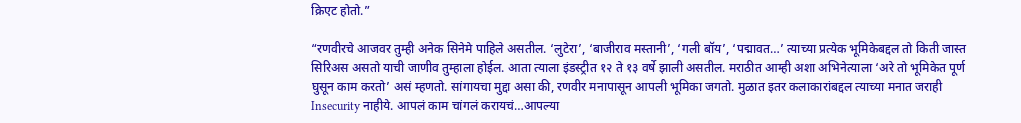क्रिएट होतो.”

“रणवीरचे आजवर तुम्ही अनेक सिनेमे पाहिले असतील. ‘लुटेरा’, ‘बाजीराव मस्तानी’, ‘गली बॉय’, ‘पद्मावत…’ त्याच्या प्रत्येक भूमिकेबद्दल तो किती जास्त सिरिअस असतो याची जाणीव तुम्हाला होईल. आता त्याला इंडस्ट्रीत १२ ते १३ वर्षे झाली असतील. मराठीत आम्ही अशा अभिनेत्याला ‘अरे तो भूमिकेत पूर्ण घुसून काम करतो’ असं म्हणतो. सांगायचा मुद्दा असा की, रणवीर मनापासून आपली भूमिका जगतो. मुळात इतर कलाकारांबद्दल त्याच्या मनात जराही Insecurity नाहीये. आपलं काम चांगलं करायचं…आपल्या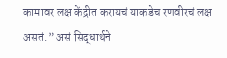कामावर लक्ष केंद्रीत करायचं याकडेच रणवीरचं लक्ष असतं.” असं सिद्धार्थने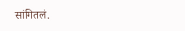सांगितलं.